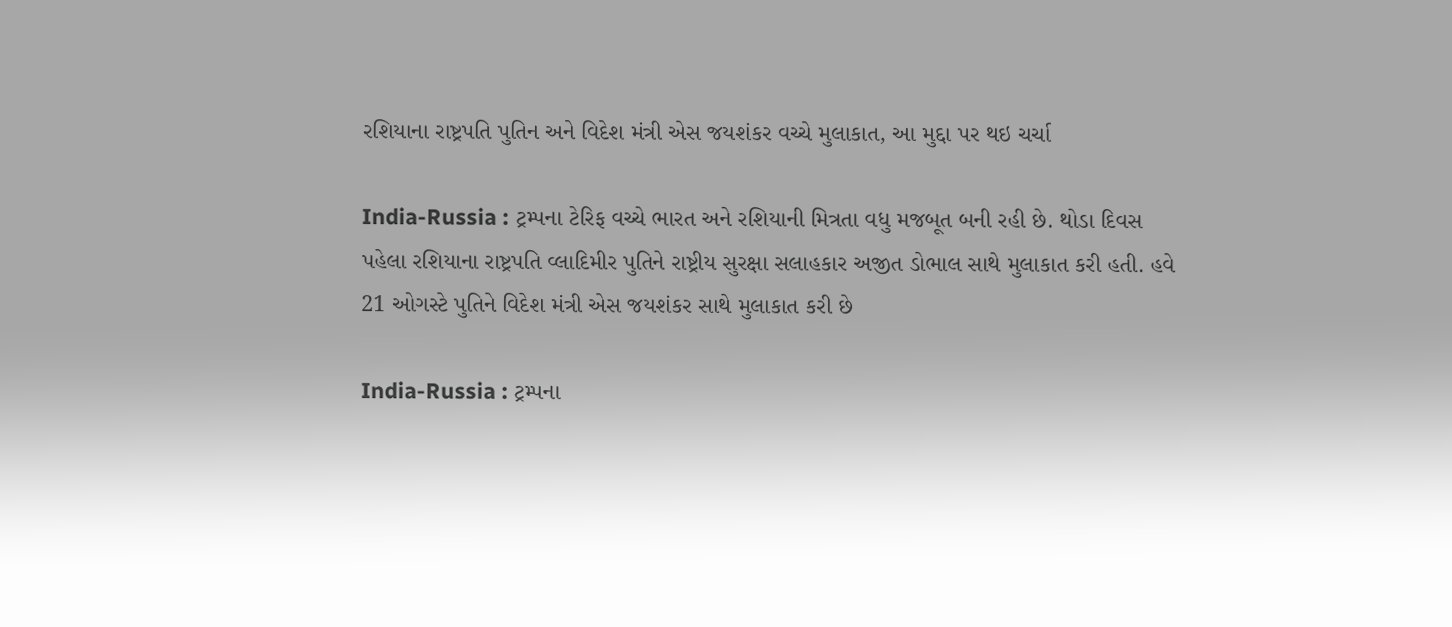રશિયાના રાષ્ટ્રપતિ પુતિન અને વિદેશ મંત્રી એસ જયશંકર વચ્ચે મુલાકાત, આ મુદ્દા પર થઇ ચર્ચા

India-Russia : ટ્રમ્પના ટેરિફ વચ્ચે ભારત અને રશિયાની મિત્રતા વધુ મજબૂત બની રહી છે. થોડા દિવસ પહેલા રશિયાના રાષ્ટ્રપતિ વ્લાદિમીર પુતિને રાષ્ટ્રીય સુરક્ષા સલાહકાર અજીત ડોભાલ સાથે મુલાકાત કરી હતી. હવે 21 ઓગસ્ટે પુતિને વિદેશ મંત્રી એસ જયશંકર સાથે મુલાકાત કરી છે

India-Russia : ટ્રમ્પના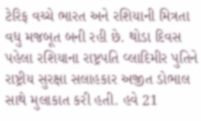ટેરિફ વચ્ચે ભારત અને રશિયાની મિત્રતા વધુ મજબૂત બની રહી છે. થોડા દિવસ પહેલા રશિયાના રાષ્ટ્રપતિ વ્લાદિમીર પુતિને રાષ્ટ્રીય સુરક્ષા સલાહકાર અજીત ડોભાલ સાથે મુલાકાત કરી હતી. હવે 21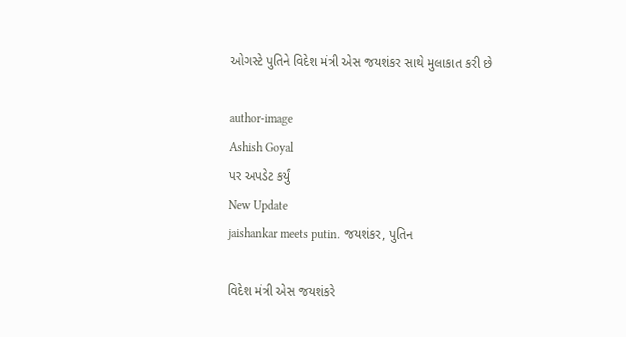ઓગસ્ટે પુતિને વિદેશ મંત્રી એસ જયશંકર સાથે મુલાકાત કરી છે

author-image
Ashish Goyal
પર અપડેટ કર્યું
New Update
jaishankar meets putin. જયશંકર, પુતિન

વિદેશ મંત્રી એસ જયશંકરે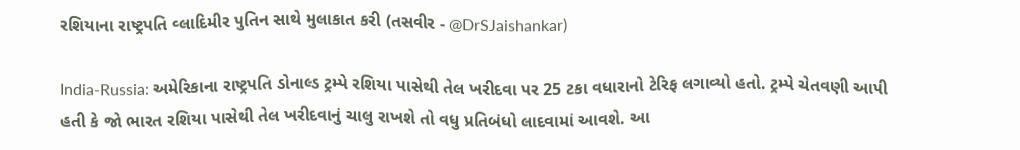રશિયાના રાષ્ટ્રપતિ વ્લાદિમીર પુતિન સાથે મુલાકાત કરી (તસવીર - @DrSJaishankar)

India-Russia: અમેરિકાના રાષ્ટ્રપતિ ડોનાલ્ડ ટ્રમ્પે રશિયા પાસેથી તેલ ખરીદવા પર 25 ટકા વધારાનો ટેરિફ લગાવ્યો હતો. ટ્રમ્પે ચેતવણી આપી હતી કે જો ભારત રશિયા પાસેથી તેલ ખરીદવાનું ચાલુ રાખશે તો વધુ પ્રતિબંધો લાદવામાં આવશે. આ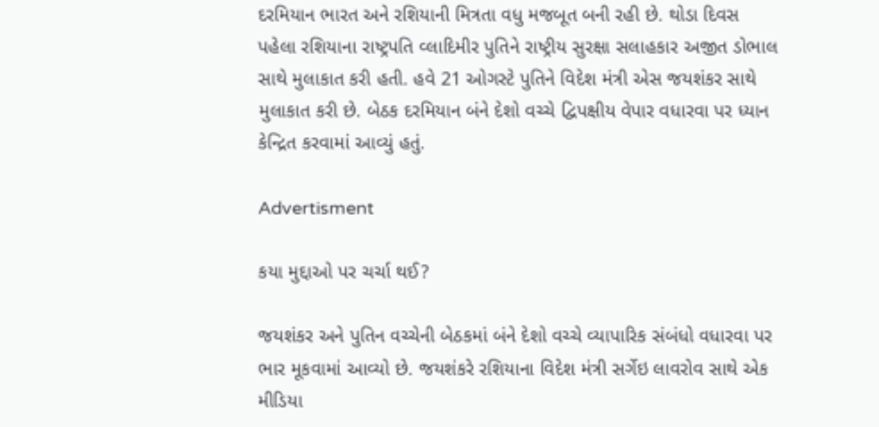દરમિયાન ભારત અને રશિયાની મિત્રતા વધુ મજબૂત બની રહી છે. થોડા દિવસ પહેલા રશિયાના રાષ્ટ્રપતિ વ્લાદિમીર પુતિને રાષ્ટ્રીય સુરક્ષા સલાહકાર અજીત ડોભાલ સાથે મુલાકાત કરી હતી. હવે 21 ઓગસ્ટે પુતિને વિદેશ મંત્રી એસ જયશંકર સાથે મુલાકાત કરી છે. બેઠક દરમિયાન બંને દેશો વચ્ચે દ્વિપક્ષીય વેપાર વધારવા પર ધ્યાન કેન્દ્રિત કરવામાં આવ્યું હતું.

Advertisment

કયા મુદ્દાઓ પર ચર્ચા થઈ?

જયશંકર અને પુતિન વચ્ચેની બેઠકમાં બંને દેશો વચ્ચે વ્યાપારિક સંબંધો વધારવા પર ભાર મૂકવામાં આવ્યો છે. જયશંકરે રશિયાના વિદેશ મંત્રી સર્ગેઇ લાવરોવ સાથે એક મીડિયા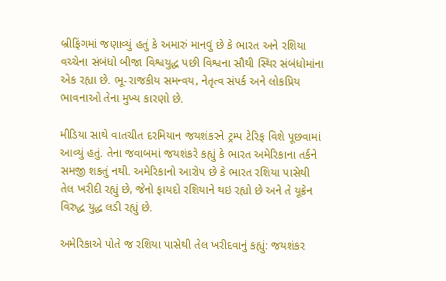બ્રીફિંગમાં જણાવ્યું હતું કે અમારું માનવું છે કે ભારત અને રશિયા વચ્ચેના સંબંધો બીજા વિશ્વયુદ્ધ પછી વિશ્વના સૌથી સ્થિર સંબંધોમાંના એક રહ્યા છે. ભૂ-રાજકીય સમન્વય, નેતૃત્વ સંપર્ક અને લોકપ્રિય ભાવનાઓ તેના મુખ્ય કારણો છે.

મીડિયા સાથે વાતચીત દરમિયાન જયશંકરને ટ્રમ્પ ટેરિફ વિશે પૂછવામાં આવ્યું હતું. તેના જવાબમાં જયશંકરે કહ્યું કે ભારત અમેરિકાના તર્કને સમજી શકતું નથી. અમેરિકાનો આરોપ છે કે ભારત રશિયા પાસેથી તેલ ખરીદી રહ્યું છે, જેનો ફાયદો રશિયાને થઇ રહ્યો છે અને તે યૂક્રેન વિરુદ્ધ યુદ્ધ લડી રહ્યું છે.

અમેરિકાએ પોતે જ રશિયા પાસેથી તેલ ખરીદવાનું કહ્યું: જયશંકર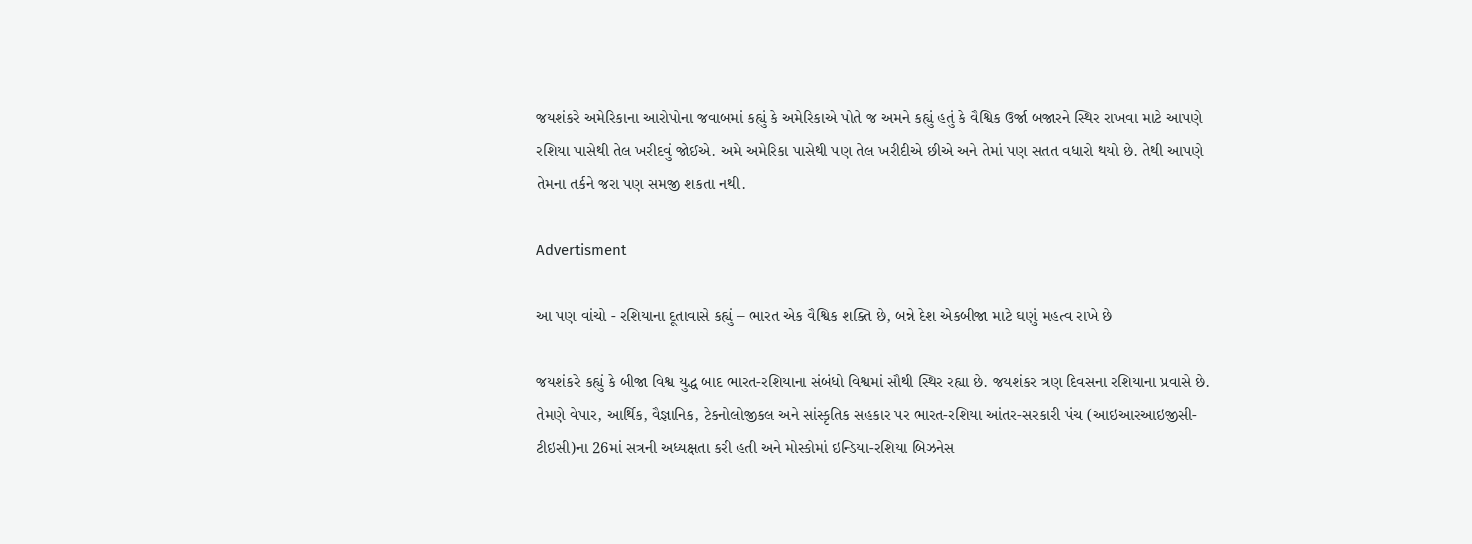જયશંકરે અમેરિકાના આરોપોના જવાબમાં કહ્યું કે અમેરિકાએ પોતે જ અમને કહ્યું હતું કે વૈશ્વિક ઉર્જા બજારને સ્થિર રાખવા માટે આપણે રશિયા પાસેથી તેલ ખરીદવું જોઈએ. અમે અમેરિકા પાસેથી પણ તેલ ખરીદીએ છીએ અને તેમાં પણ સતત વધારો થયો છે. તેથી આપણે તેમના તર્કને જરા પણ સમજી શકતા નથી.

Advertisment

આ પણ વાંચો - રશિયાના દૂતાવાસે કહ્યું – ભારત એક વૈશ્વિક શક્તિ છે, બન્ને દેશ એકબીજા માટે ઘણું મહત્વ રાખે છે

જયશંકરે કહ્યું કે બીજા વિશ્વ યુદ્ધ બાદ ભારત-રશિયાના સંબંધો વિશ્વમાં સૌથી સ્થિર રહ્યા છે. જયશંકર ત્રણ દિવસના રશિયાના પ્રવાસે છે. તેમણે વેપાર, આર્થિક, વૈજ્ઞાનિક, ટેકનોલોજીકલ અને સાંસ્કૃતિક સહકાર પર ભારત-રશિયા આંતર-સરકારી પંચ (આઇઆરઆઇજીસી-ટીઇસી)ના 26માં સત્રની અધ્યક્ષતા કરી હતી અને મોસ્કોમાં ઇન્ડિયા-રશિયા બિઝનેસ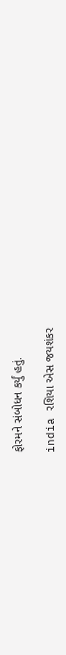ફોરમને સંબોધન કર્યું હતું.

india રશિયા એસ જયશંકર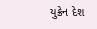યુક્રેન દેશ